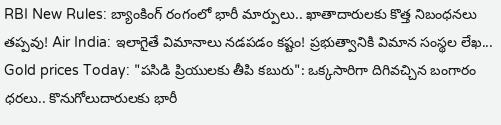RBI New Rules: బ్యాంకింగ్ రంగంలో భారీ మార్పులు.. ఖాతాదారులకు కొత్త నిబంధనలు తప్పవు! Air India: ఇలాగైతే విమానాలు నడపడం కష్టం! ప్రభుత్వానికి విమాన సంస్థల లేఖ... Gold prices Today: "పసిడి ప్రియులకు తీపి కబురు": ఒక్కసారిగా దిగివచ్చిన బంగారం ధరలు.. కొనుగోలుదారులకు భారీ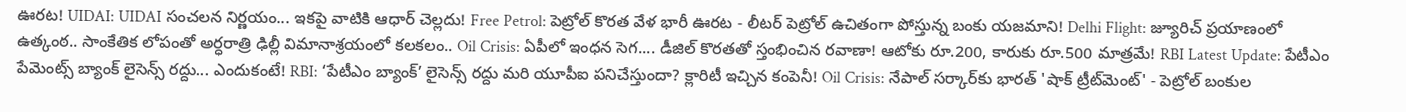ఊరట! UIDAI: UIDAI సంచలన నిర్ణయం... ఇకపై వాటికి ఆధార్ చెల్లదు! Free Petrol: పెట్రోల్ కొరత వేళ భారీ ఊరట - లీటర్ పెట్రోల్ ఉచితంగా పోస్తున్న బంకు యజమాని! Delhi Flight: జ్యూరిచ్ ప్రయాణంలో ఉత్కంఠ.. సాంకేతిక లోపంతో అర్ధరాత్రి ఢిల్లీ విమానాశ్రయంలో కలకలం.. Oil Crisis: ఏపీలో ఇంధన సెగ.... డీజిల్ కొరతతో స్తంభించిన రవాణా! ఆటోకు రూ.200, కారుకు రూ.500 మాత్రమే! RBI Latest Update: పేటీఎం పేమెంట్స్ బ్యాంక్ లైసెన్స్ రద్దు... ఎందుకంటే! RBI: ‘పేటీఎం బ్యాంక్’ లైసెన్స్ రద్దు మరి యూపీఐ పనిచేస్తుందా? క్లారిటీ ఇచ్చిన కంపెనీ! Oil Crisis: నేపాల్ సర్కార్‌కు భారత్ 'షాక్ ట్రీట్‌మెంట్' - పెట్రోల్ బంకుల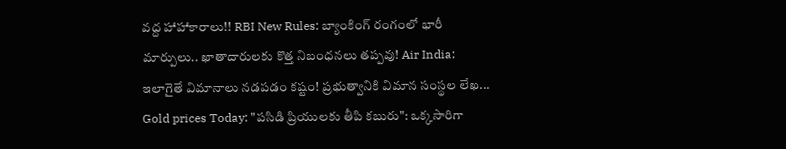వద్ద హాహాకారాలు!! RBI New Rules: బ్యాంకింగ్ రంగంలో భారీ మార్పులు.. ఖాతాదారులకు కొత్త నిబంధనలు తప్పవు! Air India: ఇలాగైతే విమానాలు నడపడం కష్టం! ప్రభుత్వానికి విమాన సంస్థల లేఖ... Gold prices Today: "పసిడి ప్రియులకు తీపి కబురు": ఒక్కసారిగా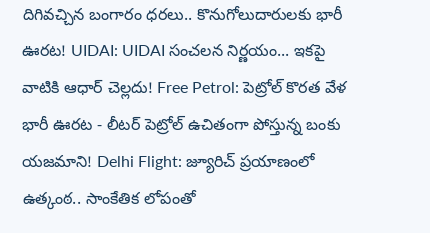దిగివచ్చిన బంగారం ధరలు.. కొనుగోలుదారులకు భారీ ఊరట! UIDAI: UIDAI సంచలన నిర్ణయం... ఇకపై వాటికి ఆధార్ చెల్లదు! Free Petrol: పెట్రోల్ కొరత వేళ భారీ ఊరట - లీటర్ పెట్రోల్ ఉచితంగా పోస్తున్న బంకు యజమాని! Delhi Flight: జ్యూరిచ్ ప్రయాణంలో ఉత్కంఠ.. సాంకేతిక లోపంతో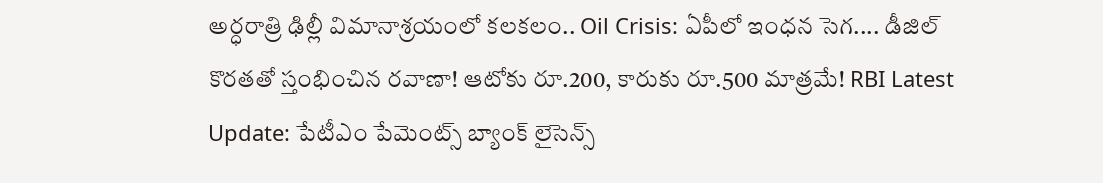అర్ధరాత్రి ఢిల్లీ విమానాశ్రయంలో కలకలం.. Oil Crisis: ఏపీలో ఇంధన సెగ.... డీజిల్ కొరతతో స్తంభించిన రవాణా! ఆటోకు రూ.200, కారుకు రూ.500 మాత్రమే! RBI Latest Update: పేటీఎం పేమెంట్స్ బ్యాంక్ లైసెన్స్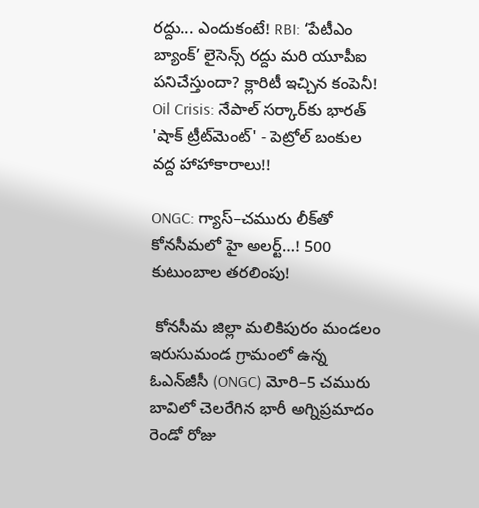రద్దు... ఎందుకంటే! RBI: ‘పేటీఎం బ్యాంక్’ లైసెన్స్ రద్దు మరి యూపీఐ పనిచేస్తుందా? క్లారిటీ ఇచ్చిన కంపెనీ! Oil Crisis: నేపాల్ సర్కార్‌కు భారత్ 'షాక్ ట్రీట్‌మెంట్' - పెట్రోల్ బంకుల వద్ద హాహాకారాలు!!

ONGC: గ్యాస్–చమురు లీక్‌తో కోనసీమలో హై అలర్ట్…! 500 కుటుంబాల తరలింపు!

 కోనసీమ జిల్లా మలికిపురం మండలం ఇరుసుమండ గ్రామంలో ఉన్న ఓఎన్‌జీసీ (ONGC) మోరి–5 చమురు బావిలో చెలరేగిన భారీ అగ్నిప్రమాదం రెండో రోజు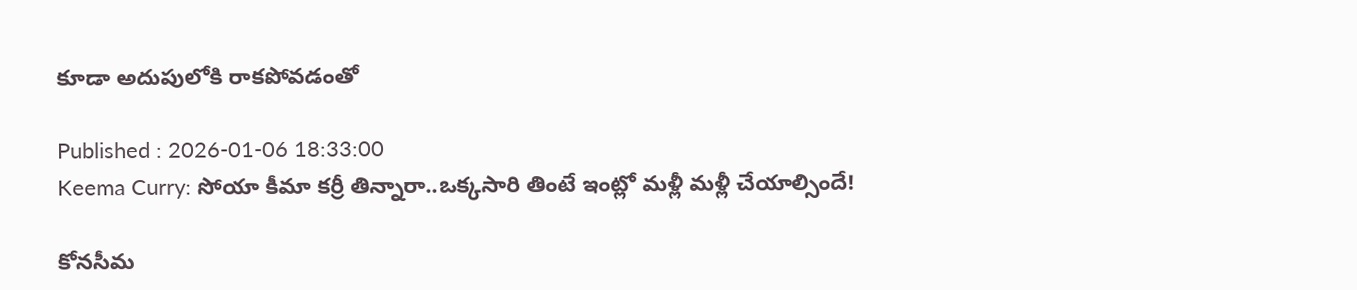కూడా అదుపులోకి రాకపోవడంతో

Published : 2026-01-06 18:33:00
Keema Curry: సోయా కీమా కర్రీ తిన్నారా..ఒక్కసారి తింటే ఇంట్లో మళ్లీ మళ్లీ చేయాల్సిందే!

కోనసీమ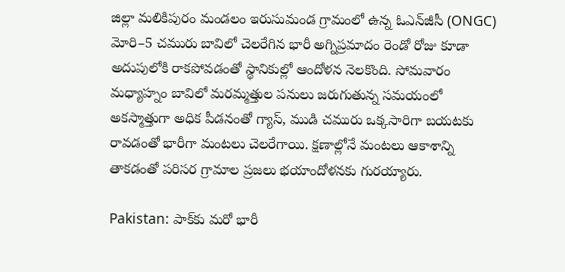జిల్లా మలికిపురం మండలం ఇరుసుమండ గ్రామంలో ఉన్న ఓఎన్‌జీసీ (ONGC) మోరి–5 చమురు బావిలో చెలరేగిన భారీ అగ్నిప్రమాదం రెండో రోజు కూడా అదుపులోకి రాకపోవడంతో స్థానికుల్లో ఆందోళన నెలకొంది. సోమవారం మధ్యాహ్నం బావిలో మరమ్మత్తుల పనులు జరుగుతున్న సమయంలో అకస్మాత్తుగా అధిక పీడనంతో గ్యాస్, ముడి చమురు ఒక్కసారిగా బయటకు రావడంతో భారీగా మంటలు చెలరేగాయి. క్షణాల్లోనే మంటలు ఆకాశాన్ని తాకడంతో పరిసర గ్రామాల ప్రజలు భయాందోళనకు గురయ్యారు.

Pakistan: పాక్‌కు మరో భారీ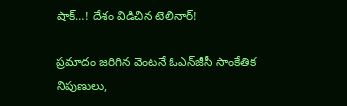షాక్…! దేశం విడిచిన టెలినార్!

ప్రమాదం జరిగిన వెంటనే ఓఎన్‌జీసీ సాంకేతిక నిపుణులు,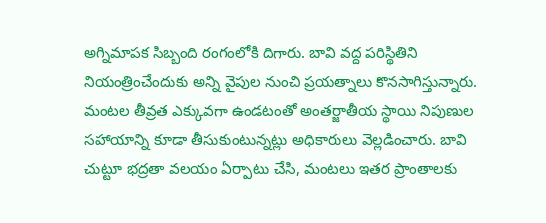అగ్నిమాపక సిబ్బంది రంగంలోకి దిగారు. బావి వద్ద పరిస్థితిని నియంత్రించేందుకు అన్ని వైపుల నుంచి ప్రయత్నాలు కొనసాగిస్తున్నారు. మంటల తీవ్రత ఎక్కువగా ఉండటంతో అంతర్జాతీయ స్థాయి నిపుణుల సహాయాన్ని కూడా తీసుకుంటున్నట్లు అధికారులు వెల్లడించారు. బావి చుట్టూ భద్రతా వలయం ఏర్పాటు చేసి, మంటలు ఇతర ప్రాంతాలకు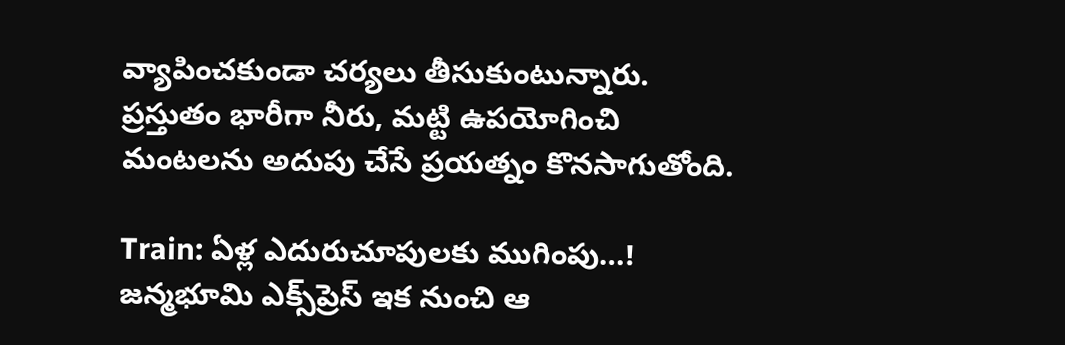వ్యాపించకుండా చర్యలు తీసుకుంటున్నారు. ప్రస్తుతం భారీగా నీరు, మట్టి ఉపయోగించి మంటలను అదుపు చేసే ప్రయత్నం కొనసాగుతోంది.

Train: ఏళ్ల ఎదురుచూపులకు ముగింపు…! జన్మభూమి ఎక్స్‌ప్రెస్ ఇక నుంచి ఆ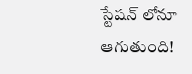స్టేషన్ లోనూ ఆగుతుంది!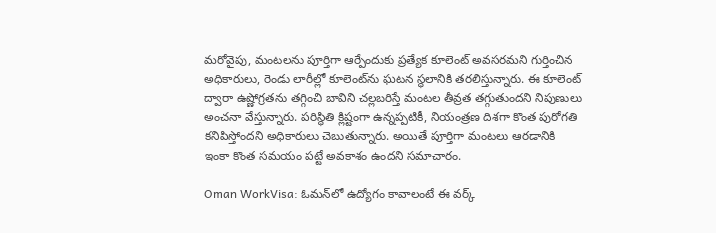మరోవైపు, మంటలను పూర్తిగా ఆర్పేందుకు ప్రత్యేక కూలెంట్ అవసరమని గుర్తించిన అధికారులు, రెండు లారీల్లో కూలెంట్‌ను ఘటన స్థలానికి తరలిస్తున్నారు. ఈ కూలెంట్ ద్వారా ఉష్ణోగ్రతను తగ్గించి బావిని చల్లబరిస్తే మంటల తీవ్రత తగ్గుతుందని నిపుణులు అంచనా వేస్తున్నారు. పరిస్థితి క్లిష్టంగా ఉన్నప్పటికీ, నియంత్రణ దిశగా కొంత పురోగతి కనిపిస్తోందని అధికారులు చెబుతున్నారు. అయితే పూర్తిగా మంటలు ఆరడానికి ఇంకా కొంత సమయం పట్టే అవకాశం ఉందని సమాచారం.

Oman WorkVisa: ఓమన్‌లో ఉద్యోగం కావాలంటే ఈ వర్క్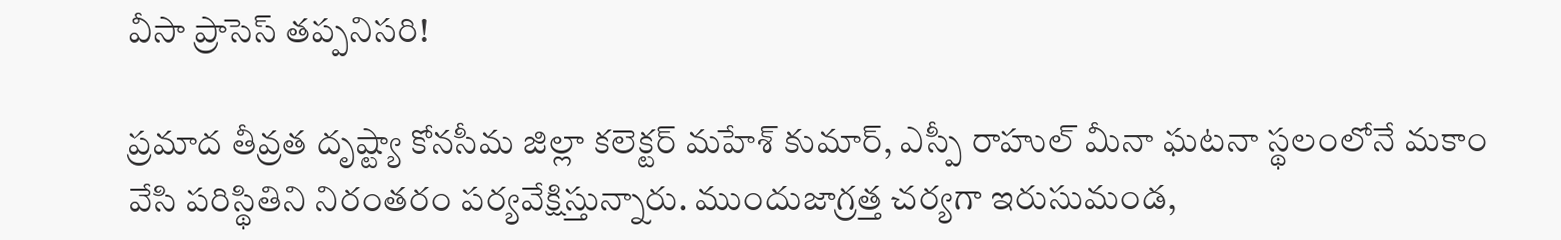వీసా ప్రాసెస్ తప్పనిసరి!

ప్రమాద తీవ్రత దృష్ట్యా కోనసీమ జిల్లా కలెక్టర్ మహేశ్ కుమార్, ఎస్పీ రాహుల్ మీనా ఘటనా స్థలంలోనే మకాం వేసి పరిస్థితిని నిరంతరం పర్యవేక్షిస్తున్నారు. ముందుజాగ్రత్త చర్యగా ఇరుసుమండ,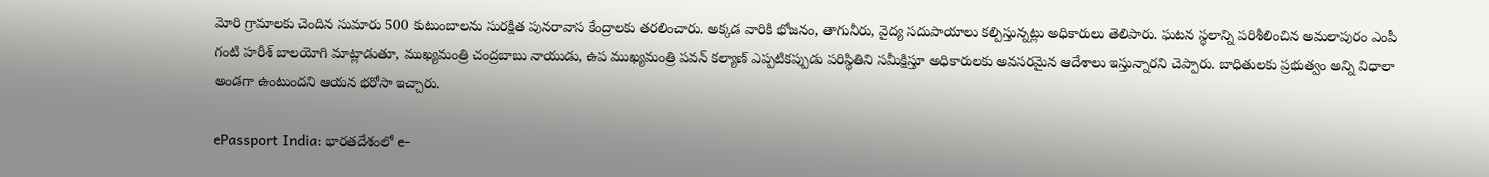మోరి గ్రామాలకు చెందిన సుమారు 500 కుటుంబాలను సురక్షిత పునరావాస కేంద్రాలకు తరలించారు. అక్కడ వారికి భోజనం, తాగునీరు, వైద్య సదుపాయాలు కల్పిస్తున్నట్లు అధికారులు తెలిపారు. ఘటన స్థలాన్ని పరిశీలించిన అమలాపురం ఎంపీ గంటి హరీశ్ బాలయోగి మాట్లాడుతూ, ముఖ్యమంత్రి చంద్రబాబు నాయుడు, ఉప ముఖ్యమంత్రి పవన్ కల్యాణ్ ఎప్పటికప్పుడు పరిస్థితిని సమీక్షిస్తూ అధికారులకు అవసరమైన ఆదేశాలు ఇస్తున్నారని చెప్పారు. బాధితులకు ప్రభుత్వం అన్ని విధాలా అండగా ఉంటుందని ఆయన భరోసా ఇచ్చారు.

ePassport India: భారతదేశంలో e-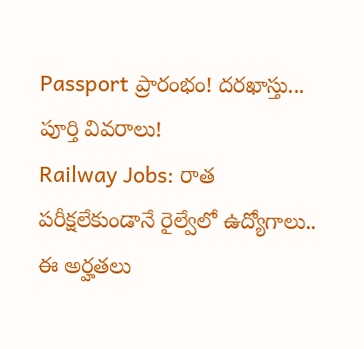Passport ప్రారంభం! దరఖాస్తు... పూర్తి వివరాలు!
Railway Jobs: రాత పరీక్షలేకుండానే రైల్వేలో ఉద్యోగాలు.. ఈ అర్హతలు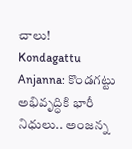చాలు!
Kondagattu Anjanna: కొండగట్టు అభివృద్ధికి భారీ నిధులు.. అంజన్న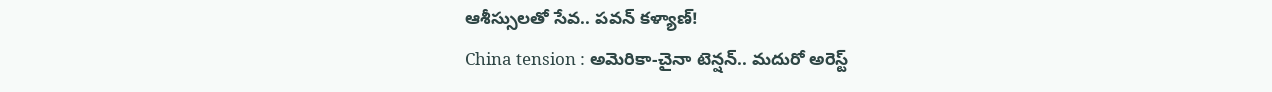ఆశీస్సులతో సేవ.. పవన్ కళ్యాణ్!
China tension : అమెరికా-చైనా టెన్షన్.. మదురో అరెస్ట్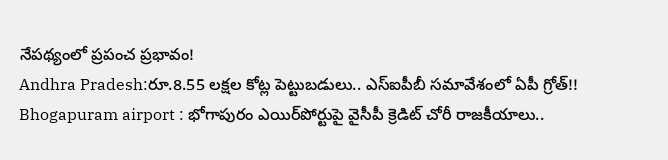నేపథ్యంలో ప్రపంచ ప్రభావం!
Andhra Pradesh:రూ.8.55 లక్షల కోట్ల పెట్టుబడులు.. ఎస్ఐపీబీ సమావేశంలో ఏపీ గ్రోత్!!
Bhogapuram airport : భోగాపురం ఎయిర్‌పోర్టుపై వైసీపీ క్రెడిట్ చోరీ రాజకీయాలు..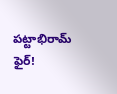పట్టాభిరామ్ ఫైర్!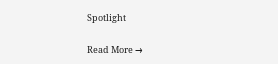Spotlight

Read More →